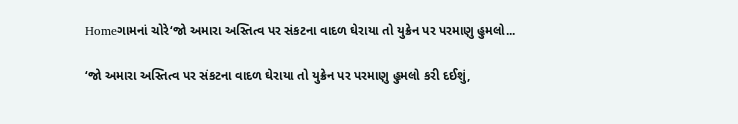Homeગામનાં ચોરે‘જો અમારા અસ્તિત્વ પર સંકટના વાદળ ઘેરાયા તો યુક્રેન પર પરમાણુ હુમલો...

‘જો અમારા અસ્તિત્વ પર સંકટના વાદળ ઘેરાયા તો યુક્રેન પર પરમાણુ હુમલો કરી દઈશું,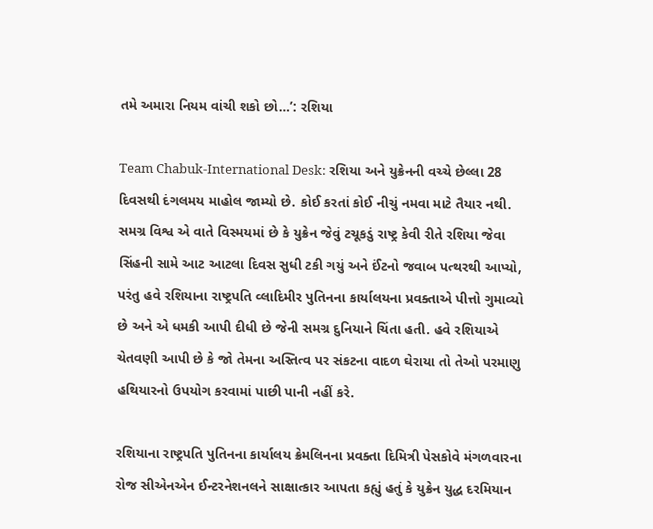તમે અમારા નિયમ વાંચી શકો છો…’: રશિયા

Team Chabuk-International Desk: રશિયા અને યુક્રેનની વચ્ચે છેલ્લા 28 દિવસથી દંગલમય માહોલ જામ્યો છે. કોઈ કરતાં કોઈ નીચું નમવા માટે તૈયાર નથી. સમગ્ર વિશ્વ એ વાતે વિસ્મયમાં છે કે યુક્રેન જેવું ટચૂકડું રાષ્ટ્ર કેવી રીતે રશિયા જેવા સિંહની સામે આટ આટલા દિવસ સુધી ટકી ગયું અને ઈંટનો જવાબ પત્થરથી આપ્યો, પરંતુ હવે રશિયાના રાષ્ટ્રપતિ વ્લાદિમીર પુતિનના કાર્યાલયના પ્રવક્તાએ પીત્તો ગુમાવ્યો છે અને એ ધમકી આપી દીધી છે જેની સમગ્ર દુનિયાને ચિંતા હતી. હવે રશિયાએ ચેતવણી આપી છે કે જો તેમના અસ્તિત્વ પર સંકટના વાદળ ઘેરાયા તો તેઓ પરમાણુ હથિયારનો ઉપયોગ કરવામાં પાછી પાની નહીં કરે.

રશિયાના રાષ્ટ્રપતિ પુતિનના કાર્યાલય ક્રેમલિનના પ્રવક્તા દિમિત્રી પેસકોવે મંગળવારના રોજ સીએનએન ઈન્ટરનેશનલને સાક્ષાત્કાર આપતા કહ્યું હતું કે યુક્રેન યુદ્ધ દરમિયાન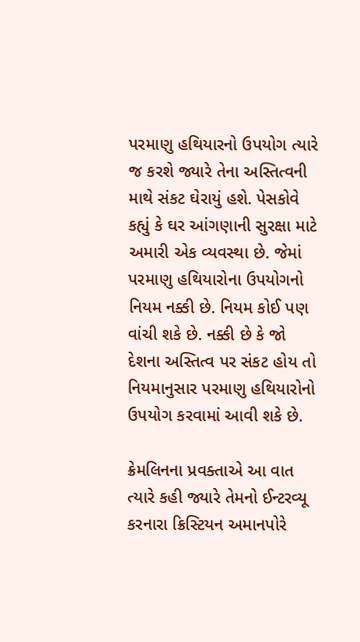પરમાણુ હથિયારનો ઉપયોગ ત્યારે જ કરશે જ્યારે તેના અસ્તિત્વની માથે સંકટ ઘેરાયું હશે. પેસકોવે કહ્યું કે ઘર આંગણાની સુરક્ષા માટે અમારી એક વ્યવસ્થા છે. જેમાં પરમાણુ હથિયારોના ઉપયોગનો નિયમ નક્કી છે. નિયમ કોઈ પણ વાંચી શકે છે. નક્કી છે કે જો દેશના અસ્તિત્વ પર સંકટ હોય તો નિયમાનુસાર પરમાણુ હથિયારોનો ઉપયોગ કરવામાં આવી શકે છે.

ક્રેમલિનના પ્રવક્તાએ આ વાત ત્યારે કહી જ્યારે તેમનો ઈન્ટરવ્યૂ કરનારા ક્રિસ્ટિયન અમાનપોરે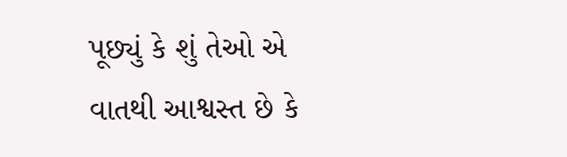પૂછ્યું કે શું તેઓ એ વાતથી આશ્વસ્ત છે કે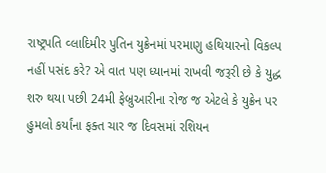રાષ્ટ્રપતિ વ્લાદિમીર પુતિન યુક્રેનમાં પરમાણુ હથિયારનો વિકલ્પ નહીં પસંદ કરે? એ વાત પણ ધ્યાનમાં રાખવી જરૂરી છે કે યુદ્ધ શરુ થયા પછી 24મી ફેબ્રુઆરીના રોજ જ એટલે કે યુક્રેન પર હુમલો કર્યાંના ફક્ત ચાર જ દિવસમાં રશિયન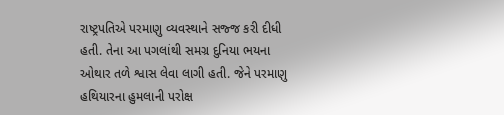રાષ્ટ્રપતિએ પરમાણુ વ્યવસ્થાને સજ્જ કરી દીધી હતી. તેના આ પગલાંથી સમગ્ર દુનિયા ભયના ઓથાર તળે શ્વાસ લેવા લાગી હતી. જેને પરમાણુ હથિયારના હુમલાની પરોક્ષ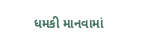ધમકી માનવામાં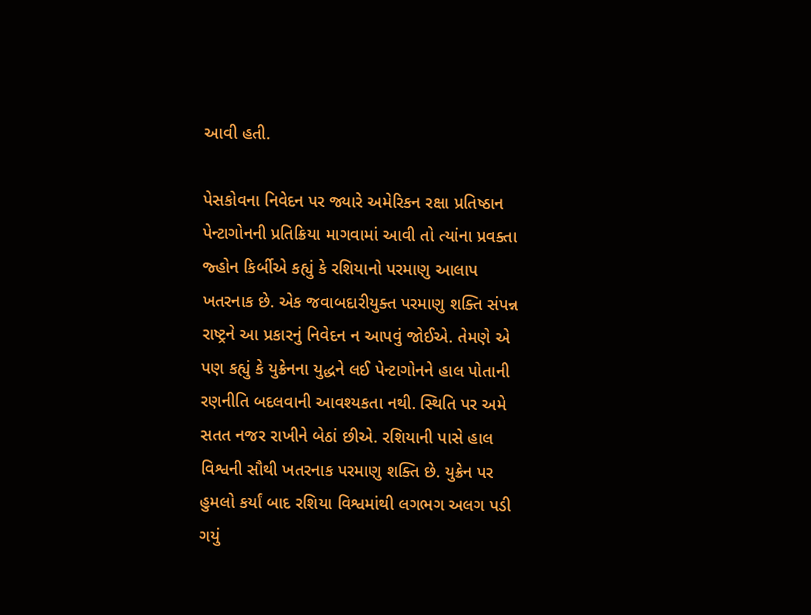આવી હતી.

પેસકોવના નિવેદન પર જ્યારે અમેરિકન રક્ષા પ્રતિષ્ઠાન પેન્ટાગોનની પ્રતિક્રિયા માગવામાં આવી તો ત્યાંના પ્રવક્તા જ્હોન કિર્બીએ કહ્યું કે રશિયાનો પરમાણુ આલાપ ખતરનાક છે. એક જવાબદારીયુક્ત પરમાણુ શક્તિ સંપન્ન રાષ્ટ્રને આ પ્રકારનું નિવેદન ન આપવું જોઈએ. તેમણે એ પણ કહ્યું કે યુક્રેનના યુદ્ધને લઈ પેન્ટાગોનને હાલ પોતાની રણનીતિ બદલવાની આવશ્યકતા નથી. સ્થિતિ પર અમે સતત નજર રાખીને બેઠાં છીએ. રશિયાની પાસે હાલ વિશ્વની સૌથી ખતરનાક પરમાણુ શક્તિ છે. યુક્રેન પર હુમલો કર્યાં બાદ રશિયા વિશ્વમાંથી લગભગ અલગ પડી ગયું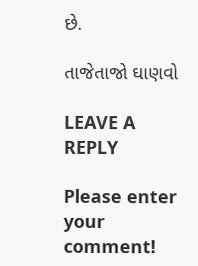છે.

તાજેતાજો ઘાણવો

LEAVE A REPLY

Please enter your comment!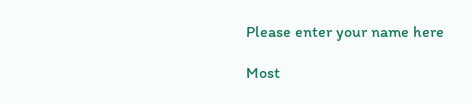Please enter your name here

Most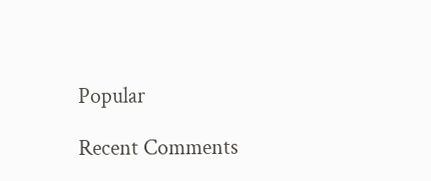Popular

Recent Comments